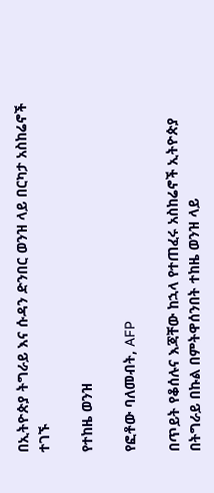በኢትዮጵያ ትግራይ እና ሱዳን ድንበር ወንዝ ላይ በርካታ አስከሬኖች ተገኙ

የተከዜ ወንዝ

የፎቶው ባለመብት, AFP

በጥይት የቆሰሉና እጃቸው ከኋላ የተጠፈሩ አስከሬኖች ኢትዮጵያ በትግራይ በኩል በምትዋሰንበት ተከዜ ወንዝ ላይ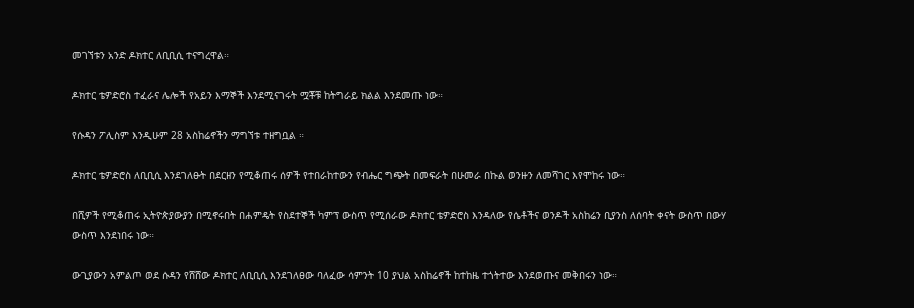መገኘቱን አንድ ዶክተር ለቢቢሲ ተናግረዋል።

ዶክተር ቴዎድሮስ ተፈራና ሌሎች የአይን እማኞች እንደሚናገሩት ሟቾቹ ከትግራይ ክልል እንደመጡ ነው።

የሱዳን ፖሊስም እንዲሁም 28 አስከሬኖችን ማግኘቱ ተዘግቧል ።

ዶክተር ቴዎድሮስ ለቢቢሲ እንደገለፁት በደርዘን የሚቆጠሩ ሰዎች የተበራከተውን የብሔር ግጭት በመፍራት በሁመራ በኩል ወንዙን ለመሻገር እየሞከሩ ነው።

በሺዎች የሚቆጠሩ ኢትዮጵያውያን በሚኖሩበት በሐምዴት የስደተኞች ካምፕ ውስጥ የሚሰራው ዶክተር ቴዎድሮስ እንዳለው የሴቶችና ወንዶች አስከሬን ቢያንስ ለሰባት ቀናት ውስጥ በውሃ ውስጥ እንደነበሩ ነው።

ውጊያውን አምልጦ ወደ ሱዳን የሸሸው ዶክተር ለቢቢሲ እንደገለፀው ባለፈው ሳምንት 10 ያህል አስከሬኖች ከተከዜ ተጎትተው እንደወጡና መቅበሩን ነው።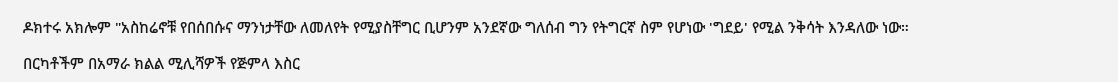ዶክተሩ አክሎም "አስከሬኖቹ የበሰበሱና ማንነታቸው ለመለየት የሚያስቸግር ቢሆንም አንደኛው ግለሰብ ግን የትግርኛ ስም የሆነው 'ግደይ' የሚል ንቅሳት እንዳለው ነው።

በርካቶችም በአማራ ክልል ሚሊሻዎች የጅምላ እስር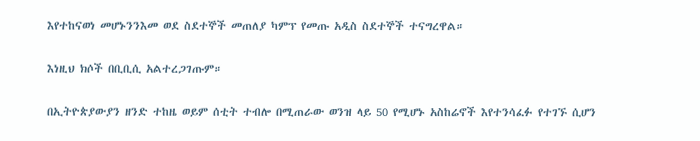እየተከናወነ መሆኑንንእመ ወደ ስደተኞች መጠለያ ካምፕ የመጡ አዲስ ስደተኞች ተናግረዋል።

እነዚህ ክሶች በቢቢሲ አልተረጋገጡም።

በኢትዮጵያውያን ዘንድ ተከዜ ወይም ሰቲት ተብሎ በሚጠራው ወንዝ ላይ 50 የሚሆኑ አስከሬኖች እየተንሳፈፉ የተገኙ ሲሆን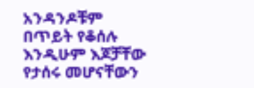አንዳንዶቹም በጥይት የቆሰሉ እንዲሁም እጆቻቸው የታሰሩ መሆናቸውን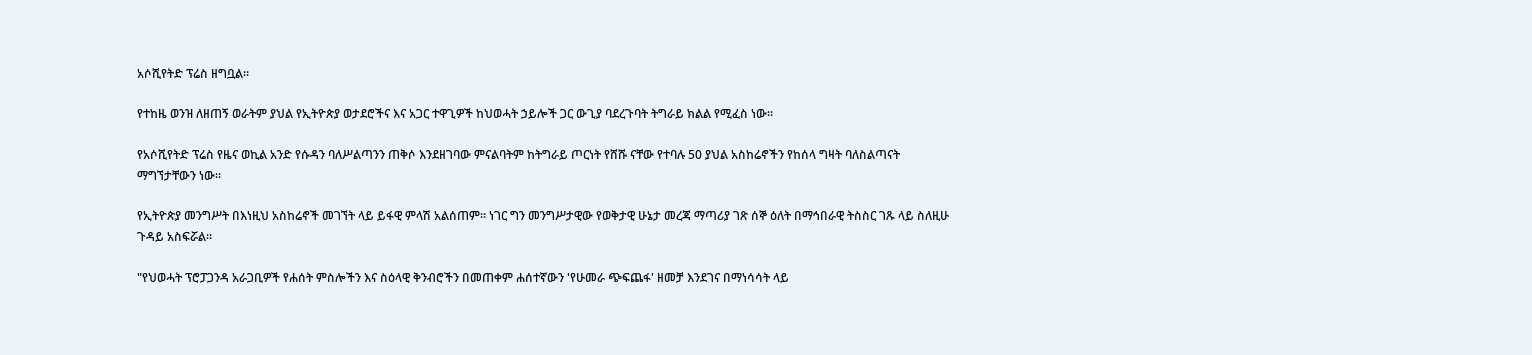አሶሺየትድ ፕሬስ ዘግቧል።

የተከዜ ወንዝ ለዘጠኝ ወራትም ያህል የኢትዮጵያ ወታደሮችና እና አጋር ተዋጊዎች ከህወሓት ኃይሎች ጋር ውጊያ ባደረጉባት ትግራይ ክልል የሚፈስ ነው።

የአሶሺየትድ ፕሬስ የዜና ወኪል አንድ የሱዳን ባለሥልጣንን ጠቅሶ እንደዘገባው ምናልባትም ከትግራይ ጦርነት የሸሹ ናቸው የተባሉ 50 ያህል አስከሬኖችን የከሰላ ግዛት ባለስልጣናት ማግኘታቸውን ነው።

የኢትዮጵያ መንግሥት በእነዚህ አስከሬኖች መገኘት ላይ ይፋዊ ምላሽ አልሰጠም። ነገር ግን መንግሥታዊው የወቅታዊ ሁኔታ መረጃ ማጣሪያ ገጽ ሰኞ ዕለት በማኅበራዊ ትስስር ገጹ ላይ ስለዚሁ ጉዳይ አስፍሯል።

"የህወሓት ፕሮፓጋንዳ አራጋቢዎች የሐሰት ምስሎችን እና ስዕላዊ ቅንብሮችን በመጠቀም ሐሰተኛውን 'የሁመራ ጭፍጨፋ' ዘመቻ እንደገና በማነሳሳት ላይ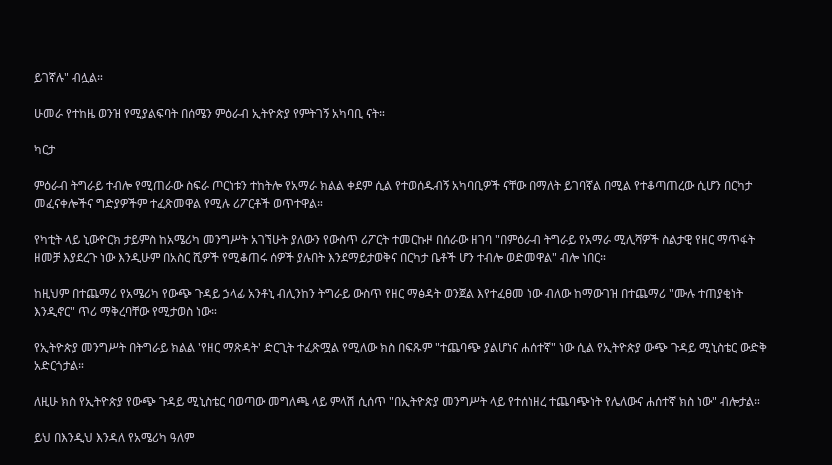ይገኛሉ" ብሏል።

ሁመራ የተከዜ ወንዝ የሚያልፍባት በሰሜን ምዕራብ ኢትዮጵያ የምትገኝ አካባቢ ናት።

ካርታ

ምዕራብ ትግራይ ተብሎ የሚጠራው ስፍራ ጦርነቱን ተከትሎ የአማራ ክልል ቀደም ሲል የተወሰዱብኝ አካባቢዎች ናቸው በማለት ይገባኛል በሚል የተቆጣጠረው ሲሆን በርካታ መፈናቀሎችና ግድያዎችም ተፈጽመዋል የሚሉ ሪፖርቶች ወጥተዋል።

የካቲት ላይ ኒውዮርክ ታይምስ ከአሜሪካ መንግሥት አገኘሁት ያለውን የውስጥ ሪፖርት ተመርኩዞ በሰራው ዘገባ "በምዕራብ ትግራይ የአማራ ሚሊሻዎች ስልታዊ የዘር ማጥፋት ዘመቻ እያደረጉ ነው እንዲሁም በአስር ሺዎች የሚቆጠሩ ሰዎች ያሉበት እንደማይታወቅና በርካታ ቤቶች ሆን ተብሎ ወድመዋል" ብሎ ነበር።

ከዚህም በተጨማሪ የአሜሪካ የውጭ ጉዳይ ኃላፊ አንቶኒ ብሊንከን ትግራይ ውስጥ የዘር ማፅዳት ወንጀል እየተፈፀመ ነው ብለው ከማውገዝ በተጨማሪ "ሙሉ ተጠያቂነት እንዲኖር" ጥሪ ማቅረባቸው የሚታወስ ነው።

የኢትዮጵያ መንግሥት በትግራይ ክልል 'የዘር ማጽዳት' ድርጊት ተፈጽሟል የሚለው ክስ በፍጹም "ተጨባጭ ያልሆነና ሐሰተኛ" ነው ሲል የኢትዮጵያ ውጭ ጉዳይ ሚኒስቴር ውድቅ አድርጎታል።

ለዚሁ ክስ የኢትዮጵያ የውጭ ጉዳይ ሚኒስቴር ባወጣው መግለጫ ላይ ምላሽ ሲሰጥ "በኢትዮጵያ መንግሥት ላይ የተሰነዘረ ተጨባጭነት የሌለውና ሐሰተኛ ክስ ነው" ብሎታል።

ይህ በእንዲህ እንዳለ የአሜሪካ ዓለም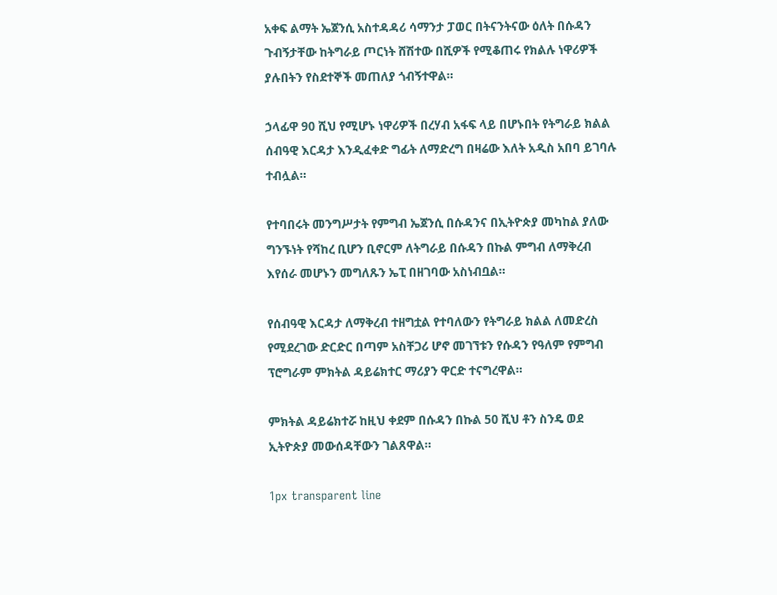አቀፍ ልማት ኤጀንሲ አስተዳዳሪ ሳማንታ ፓወር በትናንትናው ዕለት በሱዳን ጉብኝታቸው ከትግራይ ጦርነት ሸሽተው በሺዎች የሚቆጠሩ የክልሉ ነዋሪዎች ያሉበትን የስደተኞች መጠለያ ጎብኝተዋል።

ኃላፊዋ 90 ሺህ የሚሆኑ ነዋሪዎች በረሃብ አፋፍ ላይ በሆኑበት የትግራይ ክልል ሰብዓዊ እርዳታ እንዲፈቀድ ግፊት ለማድረግ በዛሬው እለት አዲስ አበባ ይገባሉ ተብሏል።

የተባበሩት መንግሥታት የምግብ ኤጀንሲ በሱዳንና በኢትዮጵያ መካከል ያለው ግንኙነት የሻከረ ቢሆን ቢኖርም ለትግራይ በሱዳን በኩል ምግብ ለማቅረብ እየሰራ መሆኑን መግለጹን ኤፒ በዘገባው አስነብቧል።

የሰብዓዊ እርዳታ ለማቅረብ ተዘግቷል የተባለውን የትግራይ ክልል ለመድረስ የሚደረገው ድርድር በጣም አስቸጋሪ ሆኖ መገኘቱን የሱዳን የዓለም የምግብ ፕሮግራም ምክትል ዳይሬክተር ማሪያን ዋርድ ተናግረዋል።

ምክትል ዳይሬክተሯ ከዚህ ቀደም በሱዳን በኩል 50 ሺህ ቶን ስንዴ ወደ ኢትዮጵያ መውሰዳቸውን ገልጸዋል።

1px transparent line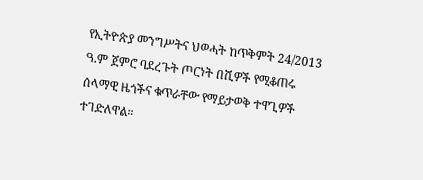የኢትዮጵያ መንግሥትና ህወሓት ከጥቅምት 24/2013 ዓ.ም ጀምሮ ባደረጉት ጦርነት በሺዎች የሚቆጠሩ ሰላማዊ ዜጎችና ቁጥራቸው የማይታወቅ ተዋጊዎች ተገድለዋል።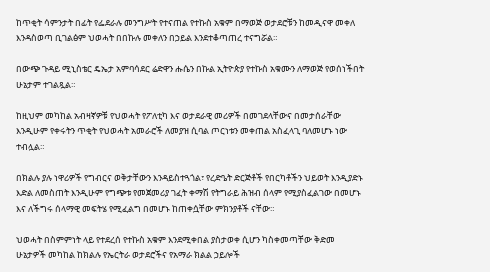ከጥቂት ሳምንታት በፊት የፌደራሉ መንግሥት የተናጠል የተኩስ አቁም በማወጅ ወታደሮቹን ከመዲናዋ መቀለ እንዳስወጣ ቢገልፅም ህወሓት በበኩሉ መቀለን በኃይል እንደተቆጣጠረ ተናግሯል።

በውጭ ጉዳይ ሚኒስቴር ዴኤታ አምባሳደር ሬድዋን ሑሴን በኩል ኢትዮጵያ የተኩስ አቁሙን ለማወጅ የወሰነችበት ሁኔታም ተገልጿል።

ከዚህም መካከል አብዛኛዎቹ የህወሓት የፖለቲካ እና ወታደራዊ መሪዎች በመገደላቸውና በመታሰራቸው እንዲሁም የቀሩትን ጥቂት የህወሓት አመራሮች ለመያዝ ሲባል ጦርነቱን መቀጠል አስፈላጊ ባለመሆኑ ነው ተብሏል።

በክልሉ ያሉ ነዋሪዎች የግብርና ወቅታቸውን እንዳይስተጓጎል፣ የረድዔት ድርጅቶች የበርካቶችን ህይወት እንዲያድኑ እድል ለመስጠት እንዲሁም የግጭቱ የመጀመሪያ ገፈት ቀማሽ የትግራይ ሕዝብ ሰላም የሚያስፈልገው በመሆኑ እና ለችግሩ ሰላማዊ መፍትሄ የሚፈልግ በመሆኑ ከጠቀሷቸው ምክንያቶች ናቸው።

ህወሓት በስምምነት ላይ የተደረሰ የተኩስ አቁም እንደሚቀበል ያስታወቀ ሲሆን ካስቀመጣቸው ቅድመ ሁኔታዎች መካከል ከክልሉ የኤርትራ ወታደሮችና የአማራ ክልል ኃይሎች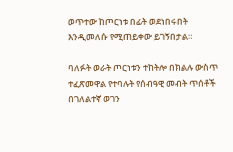ወጥተው ከጦርነቱ በፊት ወደነበሩበት እንዲመለሱ የሚጠይቀው ይገኝበታል።

ባለፉት ወራት ጦርነቱን ተከትሎ በክልሉ ውስጥ ተፈጽመዋል የተባሉት የሰብዓዊ መብት ጥሰቶች በገለልተኛ ወገን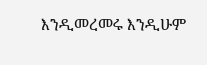እንዲመረመሩ እንዲሁም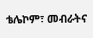ቴሌኮም፣ መብራትና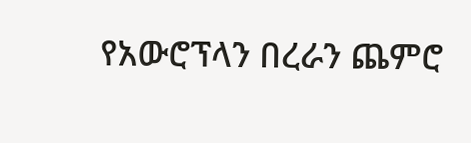የአውሮፕላን በረራን ጨምሮ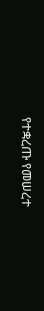የተቋረጡ የመሠረተ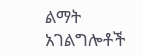ልማት አገልግሎቶች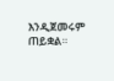እንዲጀመሩም ጠይቋል።